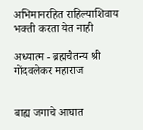अभिमानरहित राहिल्याशिवाय भक्ती करता येत नाही

अध्यात्म - ब्रह्मचैतन्य श्री गोंदवलेकर महाराज


बाह्य जगाचे आघात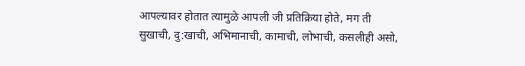आपल्यावर होतात त्यामुळे आपली जी प्रतिक्रिया होते, मग ती सुखाची, दु:खाची, अभिमानाची, कामाची, लोभाची, कसलीही असो,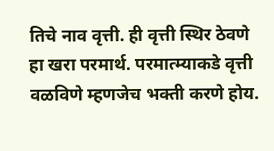तिचे नाव वृत्ती. ही वृत्ती स्थिर ठेवणे हा खरा परमार्थ. परमात्म्याकडे वृत्ती वळविणे म्हणजेच भक्ती करणे होय.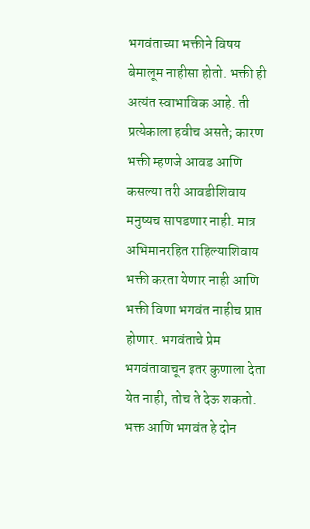भगवंताच्या भक्तीने विषय बेमालूम नाहीसा होतो. भक्ती ही अत्यंत स्वाभाविक आहे. ती प्रत्येकाला हवीच असते; कारण भक्ती म्हणजे आवड आणि कसल्या तरी आवडीशिवाय मनुष्यच सापडणार नाही. मात्र अभिमानरहित राहिल्याशिवाय भक्ती करता येणार नाही आणि भक्ती विणा भगवंत नाहीच प्राप्त होणार. भगवंताचे प्रेम भगवंतावाचून इतर कुणाला देता येत नाही, तोच ते देऊ शकतो. भक्त आणि भगवंत हे दोन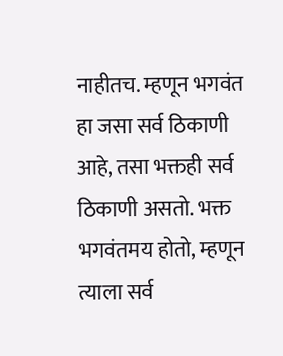नाहीतच. म्हणून भगवंत हा जसा सर्व ठिकाणी आहे, तसा भक्तही सर्व ठिकाणी असतो. भक्त भगवंतमय होतो, म्हणून त्याला सर्व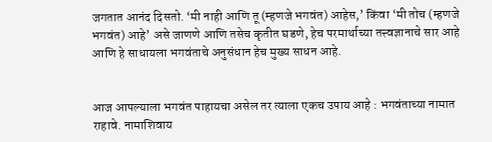जगतात आनंद दिसतो. ‘मी नाही आणि तू (म्हणजे भगवंत) आहेस,’ किंवा ‘मी तोच (म्हणजे भगवंत) आहे’ असे जाणणे आणि तसेच कृतीत घडणे, हेच परमार्थाच्या तत्त्वज्ञानाचे सार आहे आणि हे साधायला भगवंताचे अनुसंधान हेच मुख्य साधन आहे.


आज आपल्याला भगवंत पाहायचा असेल तर त्याला एकच उपाय आहे : भगवंताच्या नामात राहावे. नामाशिवाय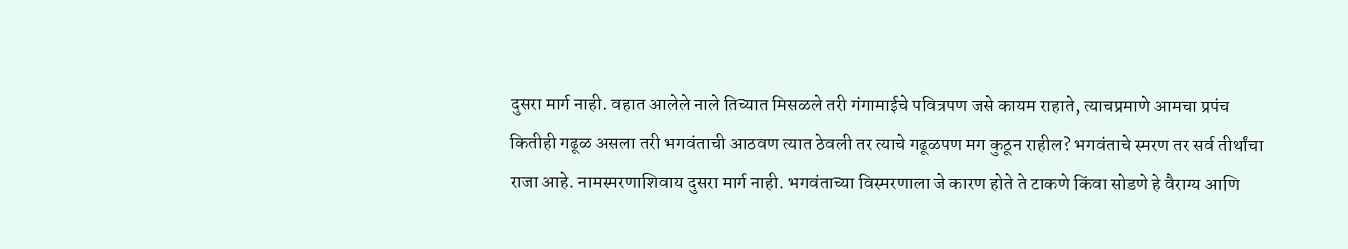दुसरा मार्ग नाही. वहात आलेले नाले तिच्यात मिसळले तरी गंगामाईचे पवित्रपण जसे कायम राहाते, त्याचप्रमाणे आमचा प्रपंच कितीही गढूळ असला तरी भगवंताची आठवण त्यात ठेवली तर त्याचे गढूळपण मग कुठून राहील? भगवंताचे स्मरण तर सर्व तीर्थांचा राजा आहे. नामस्मरणाशिवाय दुसरा मार्ग नाही. भगवंताच्या विस्मरणाला जे कारण होते ते टाकणे किंवा सोडणे हे वैराग्य आणि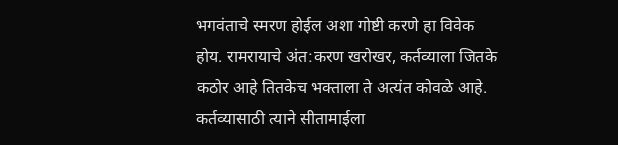भगवंताचे स्मरण होईल अशा गोष्टी करणे हा विवेक होय. रामरायाचे अंत:करण खरोखर, कर्तव्याला जितके कठोर आहे तितकेच भक्ताला ते अत्यंत कोवळे आहे. कर्तव्यासाठी त्याने सीतामाईला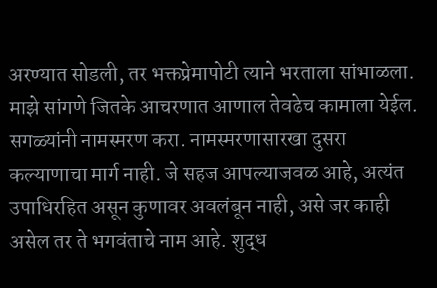अरण्यात सोडली, तर भक्तप्रेमापोटी त्याने भरताला सांभाळला. माझे सांगणे जितके आचरणात आणाल तेवढेच कामाला येईल. सगळ्यांनी नामस्मरण करा. नामस्मरणासारखा दुसरा कल्याणाचा मार्ग नाही. जे सहज आपल्याजवळ आहे, अत्यंत उपाधिरहित असून कुणावर अवलंबून नाही, असे जर काही असेल तर ते भगवंताचे नाम आहे. शुद्ध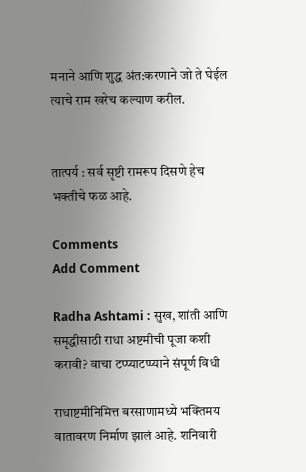मनाने आणि शुद्ध अंत:करणाने जो ते घेईल त्याचे राम खरेच कल्याण करील.


तात्पर्य : सर्व सृष्टी रामरूप दिसणे हेच भक्तीचे फळ आहे.

Comments
Add Comment

Radha Ashtami : सुख, शांती आणि समृद्धीसाठी राधा अष्टमीची पूजा कशी करावी? वाचा टप्प्याटप्प्याने संपूर्ण विधी

राधाष्टमीनिमित्त बरसाणामध्ये भक्तिमय वातावरण निर्माण झालं आहे. शनिवारी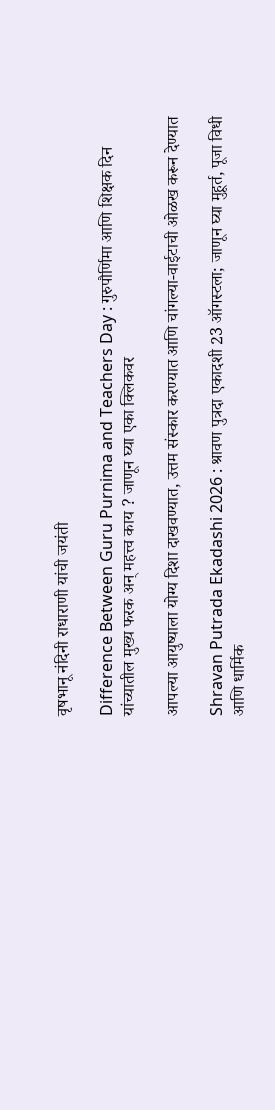वृषभानू नंदिनी राधाराणी यांची जयंती

Difference Between Guru Purnima and Teachers Day : गुरुपौर्णिमा आणि शिक्षक दिन यांच्यातील मुख्य फरक अन् महत्त्व काय ? जाणून घ्या एका क्लिकवर

आपल्या आयुष्याला योग्य दिशा दाखवण्यात, उत्तम संस्कार करण्यात आणि चांगल्या-वाईटाची ओळख करून देण्यात

Shravan Putrada Ekadashi 2026 : श्रावण पुत्रदा एकादशी 23 ऑगस्टला; जाणून घ्या मुहूर्त, पूजा विधी आणि धार्मिक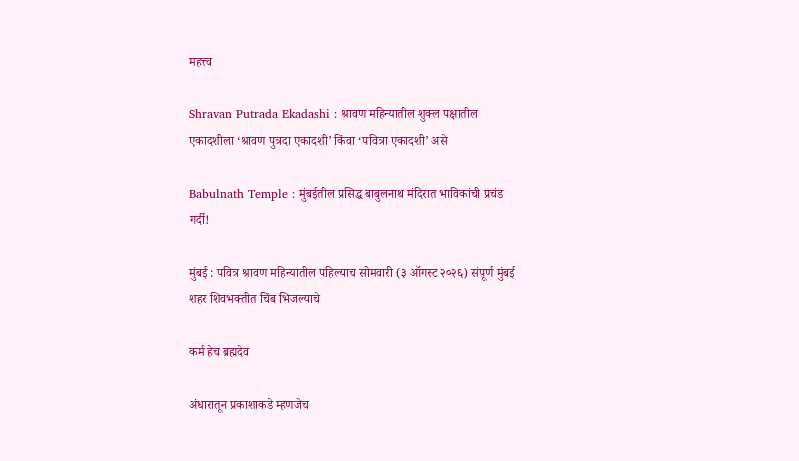महत्त्व

Shravan Putrada Ekadashi : श्रावण महिन्यातील शुक्ल पक्षातील एकादशीला ‘श्रावण पुत्रदा एकादशी’ किंवा ‘पवित्रा एकादशी’ असे

Babulnath Temple : मुंबईतील प्रसिद्ध बाबुलनाथ मंदिरात भाविकांची प्रचंड गर्दी!

मुंबई : पवित्र श्रावण महिन्यातील पहिल्याच सोमवारी (३ ऑगस्ट २०२६) संपूर्ण मुंबई शहर शिवभक्तीत चिंब भिजल्याचे

कर्म हेच ब्रह्मदेव

अंधारातून प्रकाशाकडे म्हणजेच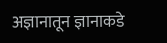अज्ञानातून ज्ञानाकडे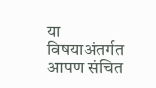या विषयाअंतर्गत आपण संचित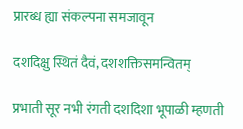प्रारब्ध ह्या संकल्पना समजावून

दशदिक्षु स्थितं दैवं, दशशक्तिसमन्वितम्

प्रभाती सूर नभी रंगती दशदिशा भूपाळी म्हणती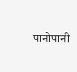पानोपानी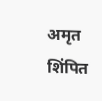अमृत शिंपित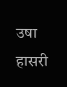उषा हासरी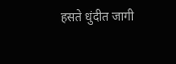हसते धुंदीत जागी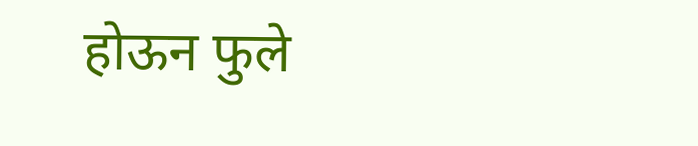होऊन फुले